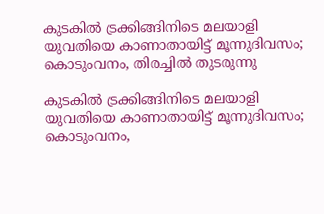കുടകിൽ ട്രക്കിങ്ങിനിടെ മലയാളി യുവതിയെ കാണാതായിട്ട് മൂന്നുദിവസം; കൊടുംവനം, തിരച്ചിൽ തുടരുന്നു

കുടകിൽ ട്രക്കിങ്ങിനിടെ മലയാളി യുവതിയെ കാണാതായിട്ട് മൂന്നുദിവസം; കൊടുംവനം,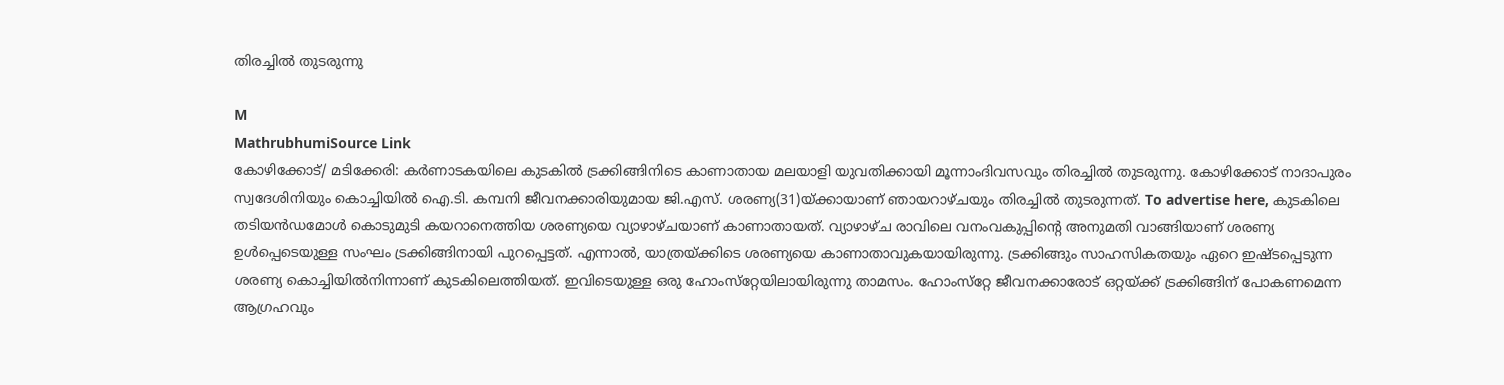തിരച്ചിൽ തുടരുന്നു

M
MathrubhumiSource Link
കോഴിക്കോട്/ മടിക്കേരി: കർണാടകയിലെ കുടകിൽ ട്രക്കിങ്ങിനിടെ കാണാതായ മലയാളി യുവതിക്കായി മൂന്നാംദിവസവും തിരച്ചിൽ തുടരുന്നു. കോഴിക്കോട് നാദാപുരം സ്വദേശിനിയും കൊച്ചിയിൽ ഐ.ടി. കമ്പനി ജീവനക്കാരിയുമായ ജി.എസ്. ശരണ്യ(31)യ്ക്കായാണ് ഞായറാഴ്ചയും തിരച്ചിൽ തുടരുന്നത്. To advertise here, കുടകിലെ തടിയൻഡമോൾ കൊടുമുടി കയറാനെത്തിയ ശരണ്യയെ വ്യാഴാഴ്ചയാണ് കാണാതായത്. വ്യാഴാഴ്ച രാവിലെ വനംവകുപ്പിന്റെ അനുമതി വാങ്ങിയാണ് ശരണ്യ ഉൾപ്പെടെയുള്ള സംഘം ട്രക്കിങ്ങിനായി പുറപ്പെട്ടത്. എന്നാൽ, യാത്രയ്ക്കിടെ ശരണ്യയെ കാണാതാവുകയായിരുന്നു. ട്രക്കിങ്ങും സാഹസികതയും ഏറെ ഇഷ്ടപ്പെടുന്ന ശരണ്യ കൊച്ചിയിൽനിന്നാണ് കുടകിലെത്തിയത്. ഇവിടെയുള്ള ഒരു ഹോംസ്‌റ്റേയിലായിരുന്നു താമസം. ഹോംസ്‌റ്റേ ജീവനക്കാരോട് ഒറ്റയ്ക്ക് ട്രക്കിങ്ങിന് പോകണമെന്ന ആഗ്രഹവും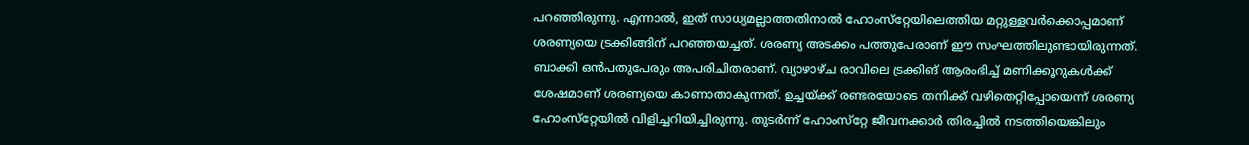പറഞ്ഞിരുന്നു. എന്നാൽ, ഇത് സാധ്യമല്ലാത്തതിനാൽ ഹോംസ്‌റ്റേയിലെത്തിയ മറ്റുള്ളവർക്കൊപ്പമാണ് ശരണ്യയെ ട്രക്കിങ്ങിന് പറഞ്ഞയച്ചത്. ശരണ്യ അടക്കം പത്തുപേരാണ് ഈ സംഘത്തിലുണ്ടായിരുന്നത്. ബാക്കി ഒൻപതുപേരും അപരിചിതരാണ്. വ്യാഴാഴ്ച രാവിലെ ട്രക്കിങ് ആരംഭിച്ച് മണിക്കൂറുകൾക്ക് ശേഷമാണ് ശരണ്യയെ കാണാതാകുന്നത്. ഉച്ചയ്ക്ക് രണ്ടരയോടെ തനിക്ക് വഴിതെറ്റിപ്പോയെന്ന് ശരണ്യ ഹോംസ്‌റ്റേയിൽ വിളിച്ചറിയിച്ചിരുന്നു. തുടർന്ന് ഹോംസ്‌റ്റേ ജീവനക്കാർ തിരച്ചിൽ നടത്തിയെങ്കിലും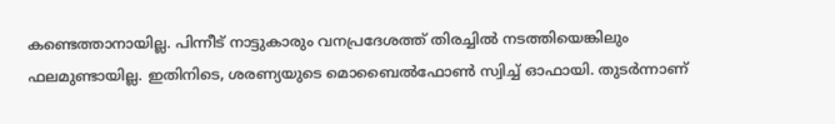കണ്ടെത്താനായില്ല. പിന്നീട് നാട്ടുകാരും വനപ്രദേശത്ത് തിരച്ചിൽ നടത്തിയെങ്കിലും ഫലമുണ്ടായില്ല. ഇതിനിടെ, ശരണ്യയുടെ മൊബൈൽഫോൺ സ്വിച്ച് ഓഫായി. തുടർന്നാണ്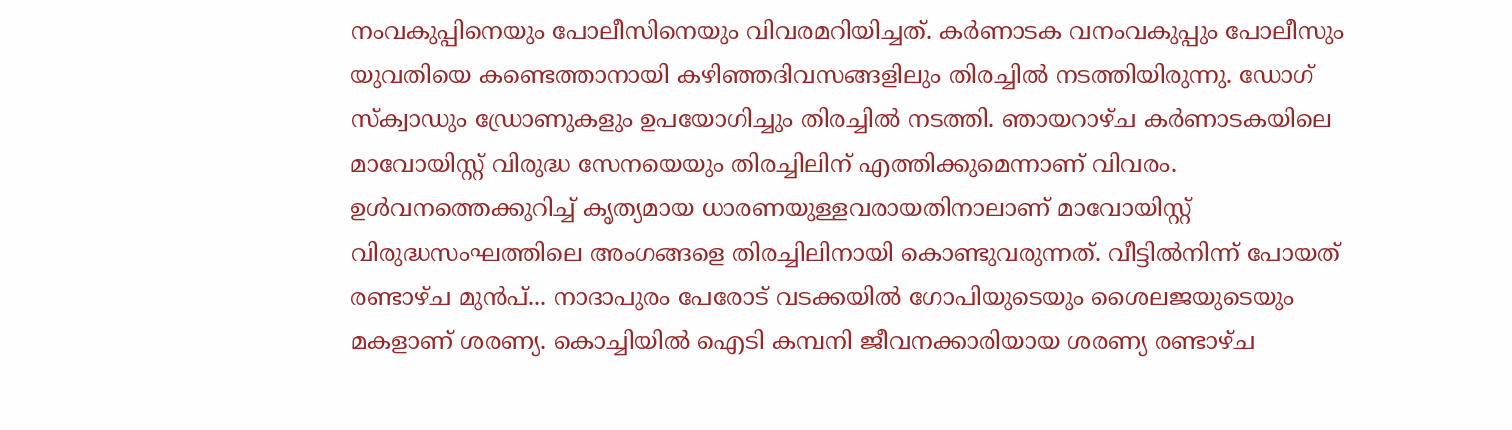നംവകുപ്പിനെയും പോലീസിനെയും വിവരമറിയിച്ചത്. കർണാടക വനംവകുപ്പും പോലീസും യുവതിയെ കണ്ടെത്താനായി കഴിഞ്ഞദിവസങ്ങളിലും തിരച്ചിൽ നടത്തിയിരുന്നു. ഡോഗ് സ്‌ക്വാഡും ഡ്രോണുകളും ഉപയോഗിച്ചും തിരച്ചിൽ നടത്തി. ഞായറാഴ്ച കർണാടകയിലെ മാവോയിസ്റ്റ് വിരുദ്ധ സേനയെയും തിരച്ചിലിന് എത്തിക്കുമെന്നാണ് വിവരം. ഉൾവനത്തെക്കുറിച്ച് കൃത്യമായ ധാരണയുള്ളവരായതിനാലാണ് മാവോയിസ്റ്റ് വിരുദ്ധസംഘത്തിലെ അംഗങ്ങളെ തിരച്ചിലിനായി കൊണ്ടുവരുന്നത്. വീട്ടിൽനിന്ന് പോയത് രണ്ടാഴ്ച മുൻപ്... നാദാപുരം പേരോട് വടക്കയിൽ ഗോപിയുടെയും ശൈലജയുടെയും മകളാണ് ശരണ്യ. കൊച്ചിയിൽ ഐടി കമ്പനി ജീവനക്കാരിയായ ശരണ്യ രണ്ടാഴ്ച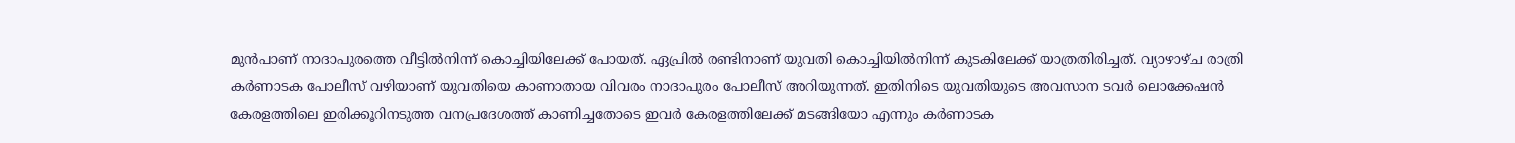മുൻപാണ് നാദാപുരത്തെ വീട്ടിൽനിന്ന് കൊച്ചിയിലേക്ക് പോയത്. ഏപ്രിൽ രണ്ടിനാണ് യുവതി കൊച്ചിയിൽനിന്ന് കുടകിലേക്ക് യാത്രതിരിച്ചത്. വ്യാഴാഴ്ച രാത്രി കർണാടക പോലീസ് വഴിയാണ് യുവതിയെ കാണാതായ വിവരം നാദാപുരം പോലീസ് അറിയുന്നത്. ഇതിനിടെ യുവതിയുടെ അവസാന ടവർ ലൊക്കേഷൻ കേരളത്തിലെ ഇരിക്കൂറിനടുത്ത വനപ്രദേശത്ത് കാണിച്ചതോടെ ഇവർ കേരളത്തിലേക്ക് മടങ്ങിയോ എന്നും കർണാടക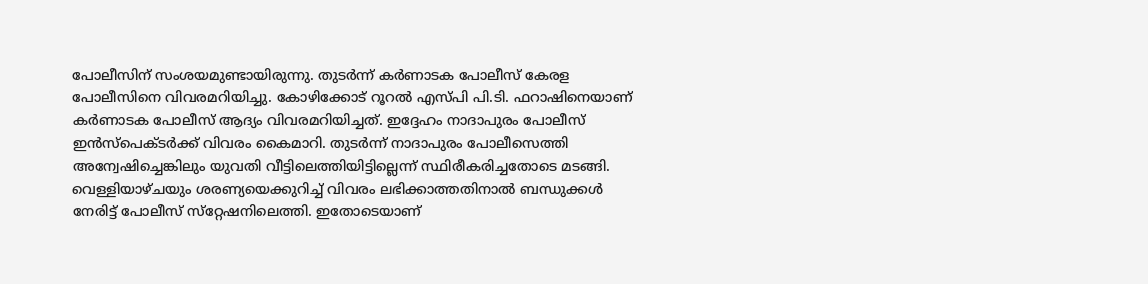പോലീസിന് സംശയമുണ്ടായിരുന്നു. തുടർന്ന് കർണാടക പോലീസ് കേരള പോലീസിനെ വിവരമറിയിച്ചു. കോഴിക്കോട് റൂറൽ എസ്പി പി.ടി. ഫറാഷിനെയാണ് കർണാടക പോലീസ് ആദ്യം വിവരമറിയിച്ചത്. ഇദ്ദേഹം നാദാപുരം പോലീസ് ഇൻസ്‌പെക്ടർക്ക് വിവരം കൈമാറി. തുടർന്ന് നാദാപുരം പോലീസെത്തി അന്വേഷിച്ചെങ്കിലും യുവതി വീട്ടിലെത്തിയിട്ടില്ലെന്ന് സ്ഥിരീകരിച്ചതോടെ മടങ്ങി. വെള്ളിയാഴ്ചയും ശരണ്യയെക്കുറിച്ച് വിവരം ലഭിക്കാത്തതിനാൽ ബന്ധുക്കൾ നേരിട്ട് പോലീസ് സ്‌റ്റേഷനിലെത്തി. ഇതോടെയാണ്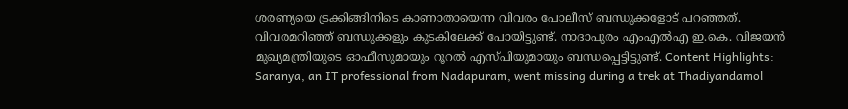ശരണ്യയെ ട്രക്കിങ്ങിനിടെ കാണാതായെന്ന വിവരം പോലീസ് ബന്ധുക്കളോട് പറഞ്ഞത്. വിവരമറിഞ്ഞ് ബന്ധുക്കളും കുടകിലേക്ക് പോയിട്ടുണ്ട്. നാദാപുരം എംഎൽഎ ഇ.കെ. വിജയൻ മുഖ്യമന്ത്രിയുടെ ഓഫീസുമായും റൂറൽ എസ്പിയുമായും ബന്ധപ്പെട്ടിട്ടുണ്ട്. Content Highlights: Saranya, an IT professional from Nadapuram, went missing during a trek at Thadiyandamol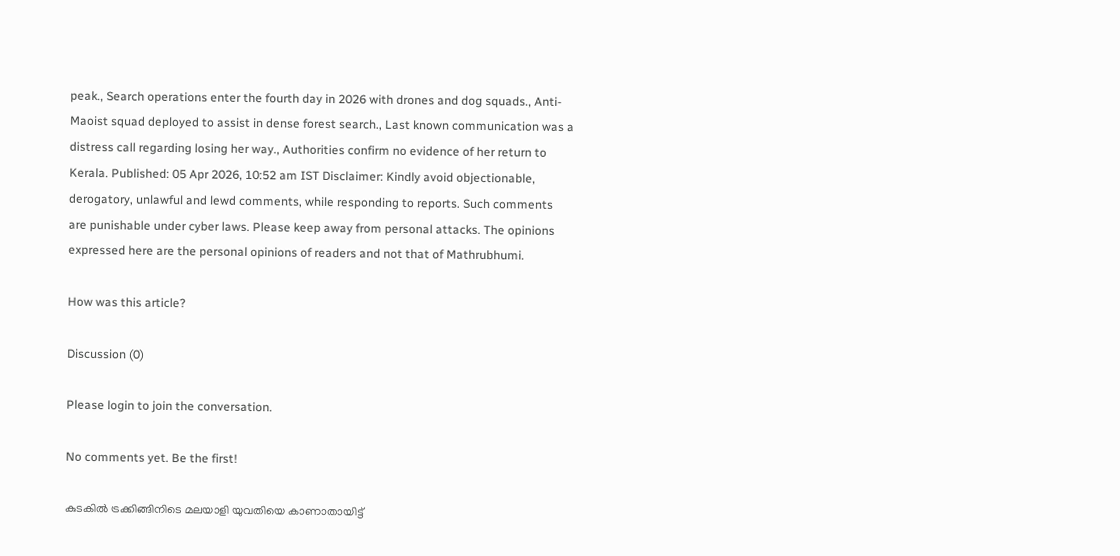peak., Search operations enter the fourth day in 2026 with drones and dog squads., Anti-Maoist squad deployed to assist in dense forest search., Last known communication was a distress call regarding losing her way., Authorities confirm no evidence of her return to Kerala. Published: 05 Apr 2026, 10:52 am IST Disclaimer: Kindly avoid objectionable, derogatory, unlawful and lewd comments, while responding to reports. Such comments are punishable under cyber laws. Please keep away from personal attacks. The opinions expressed here are the personal opinions of readers and not that of Mathrubhumi.

How was this article?

Discussion (0)

Please login to join the conversation.

No comments yet. Be the first!

കുടകിൽ ട്രക്കിങ്ങിനിടെ മലയാളി യുവതിയെ കാണാതായിട്ട്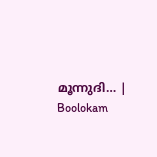മൂന്നുദി… | Boolokam